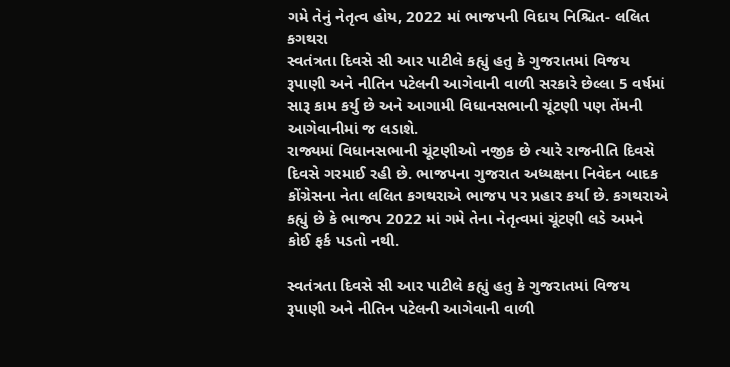ગમે તેનું નેતૃત્વ હોય, 2022 માં ભાજપની વિદાય નિશ્ચિત- લલિત કગથરા
સ્વતંત્રતા દિવસે સી આર પાટીલે કહ્યું હતુ કે ગુજરાતમાં વિજય રૂપાણી અને નીતિન પટેલની આગેવાની વાળી સરકારે છેલ્લા 5 વર્ષમાં સારૂ કામ કર્યુ છે અને આગામી વિધાનસભાની ચૂંટણી પણ તેંમની આગેવાનીમાં જ લડાશે.
રાજ્યમાં વિધાનસભાની ચૂંટણીઓ નજીક છે ત્યારે રાજનીતિ દિવસે દિવસે ગરમાઈ રહી છે. ભાજપના ગુજરાત અધ્યક્ષના નિવેદન બાદક કોંગ્રેસના નેતા લલિત કગથરાએ ભાજપ પર પ્રહાર કર્યા છે. કગથરાએ કહ્યું છે કે ભાજપ 2022 માં ગમે તેના નેતૃત્વમાં ચૂંટણી લડે અમને કોઈ ફર્ક પડતો નથી.

સ્વતંત્રતા દિવસે સી આર પાટીલે કહ્યું હતુ કે ગુજરાતમાં વિજય રૂપાણી અને નીતિન પટેલની આગેવાની વાળી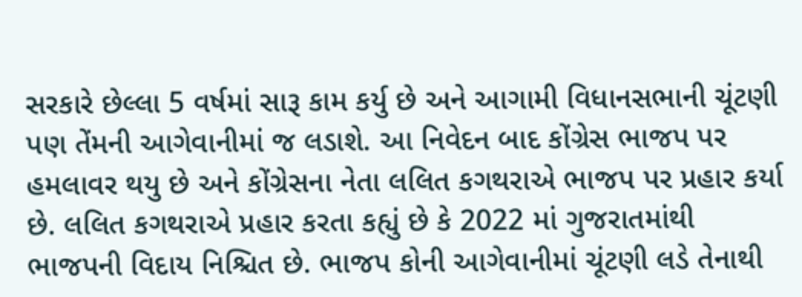સરકારે છેલ્લા 5 વર્ષમાં સારૂ કામ કર્યુ છે અને આગામી વિધાનસભાની ચૂંટણી પણ તેંમની આગેવાનીમાં જ લડાશે. આ નિવેદન બાદ કોંગ્રેસ ભાજપ પર હમલાવર થયુ છે અને કોંગ્રેસના નેતા લલિત કગથરાએ ભાજપ પર પ્રહાર કર્યા છે. લલિત કગથરાએ પ્રહાર કરતા કહ્યું છે કે 2022 માં ગુજરાતમાંથી ભાજપની વિદાય નિશ્ચિત છે. ભાજપ કોની આગેવાનીમાં ચૂંટણી લડે તેનાથી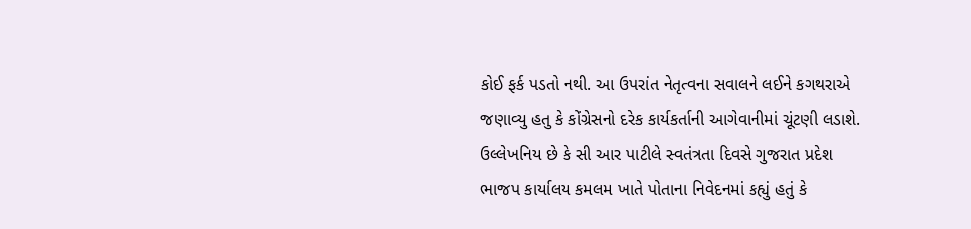કોઈ ફર્ક પડતો નથી. આ ઉપરાંત નેતૃત્વના સવાલને લઈને કગથરાએ જણાવ્યુ હતુ કે કોંગ્રેસનો દરેક કાર્યકર્તાની આગેવાનીમાં ચૂંટણી લડાશે.
ઉલ્લેખનિય છે કે સી આર પાટીલે સ્વતંત્રતા દિવસે ગુજરાત પ્રદેશ ભાજપ કાર્યાલય કમલમ ખાતે પોતાના નિવેદનમાં કહ્યું હતું કે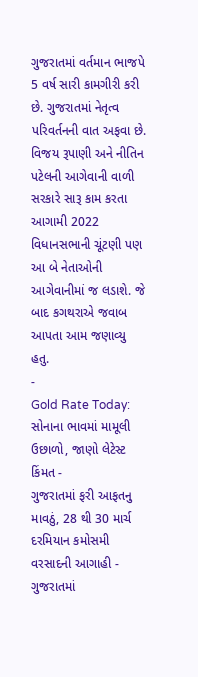ગુજરાતમાં વર્તમાન ભાજપે 5 વર્ષ સારી કામગીરી કરી છે. ગુજરાતમાં નેતૃત્વ પરિવર્તનની વાત અફવા છે. વિજય રૂપાણી અને નીતિન પટેલની આગેવાની વાળી સરકારે સારૂ કામ કરતા આગામી 2022 વિધાનસભાની ચૂંટણી પણ આ બે નેતાઓની આગેવાનીમાં જ લડાશે. જે બાદ કગથરાએ જવાબ આપતા આમ જણાવ્યુ હતુ.
-
Gold Rate Today: સોનાના ભાવમાં મામૂલી ઉછાળો, જાણો લેટેસ્ટ કિંમત -
ગુજરાતમાં ફરી આફતનુ માવઠું, 28 થી 30 માર્ચ દરમિયાન કમોસમી વરસાદની આગાહી -
ગુજરાતમાં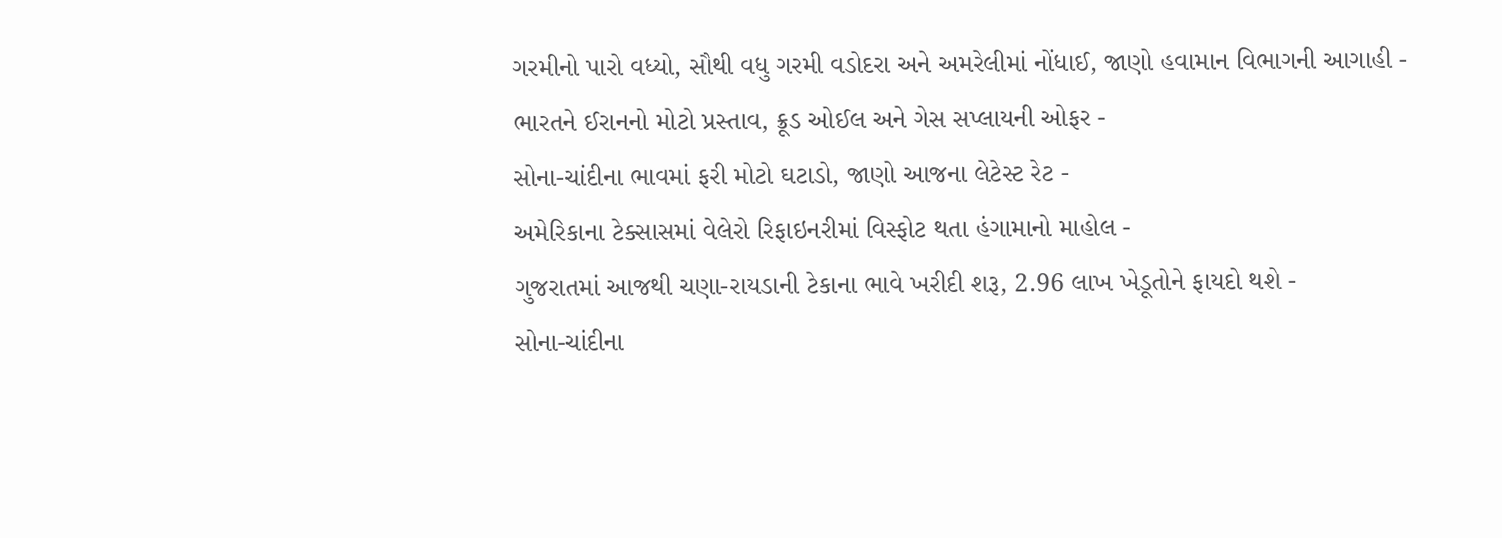ગરમીનો પારો વધ્યો, સૌથી વધુ ગરમી વડોદરા અને અમરેલીમાં નોંધાઈ, જાણો હવામાન વિભાગની આગાહી -
ભારતને ઈરાનનો મોટો પ્રસ્તાવ, ક્રૂડ ઓઈલ અને ગેસ સપ્લાયની ઓફર -
સોના-ચાંદીના ભાવમાં ફરી મોટો ઘટાડો, જાણો આજના લેટેસ્ટ રેટ -
અમેરિકાના ટેક્સાસમાં વેલેરો રિફાઇનરીમાં વિસ્ફોટ થતા હંગામાનો માહોલ -
ગુજરાતમાં આજથી ચણા-રાયડાની ટેકાના ભાવે ખરીદી શરૂ, 2.96 લાખ ખેડૂતોને ફાયદો થશે -
સોના-ચાંદીના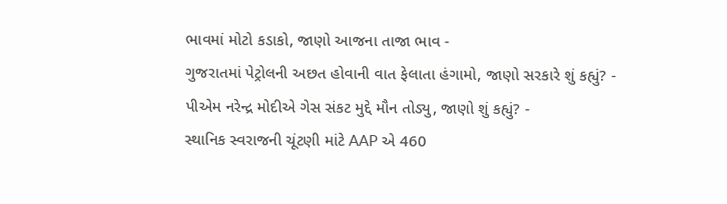ભાવમાં મોટો કડાકો, જાણો આજના તાજા ભાવ -
ગુજરાતમાં પેટ્રોલની અછત હોવાની વાત ફેલાતા હંગામો, જાણો સરકારે શું કહ્યું? -
પીએમ નરેન્દ્ર મોદીએ ગેસ સંકટ મુદ્દે મૌન તોડ્યુ, જાણો શું કહ્યું? -
સ્થાનિક સ્વરાજની ચૂંટણી માંટે AAP એ 460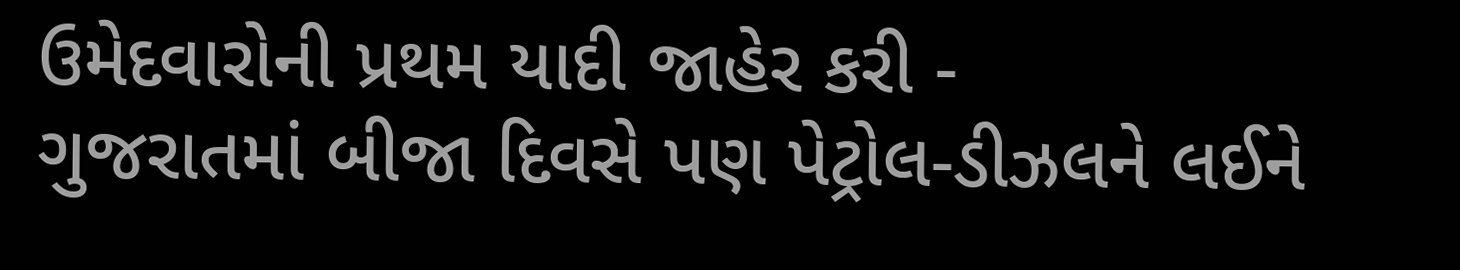ઉમેદવારોની પ્રથમ યાદી જાહેર કરી -
ગુજરાતમાં બીજા દિવસે પણ પેટ્રોલ-ડીઝલને લઈને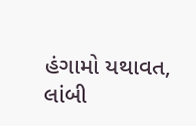હંગામો યથાવત, લાંબી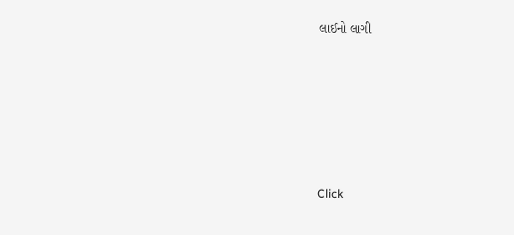લાઈનો લાગી










Click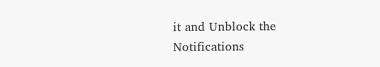it and Unblock the Notifications